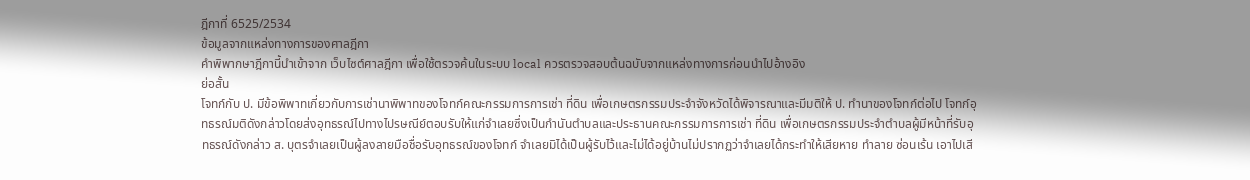ฎีกาที่ 6525/2534
ข้อมูลจากแหล่งทางการของศาลฎีกา
คำพิพากษาฎีกานี้นำเข้าจาก เว็บไซต์ศาลฎีกา เพื่อใช้ตรวจค้นในระบบ local ควรตรวจสอบต้นฉบับจากแหล่งทางการก่อนนำไปอ้างอิง
ย่อสั้น
โจทก์กับ ป. มีข้อพิพาทเกี่ยวกับการเช่านาพิพาทของโจทก์คณะกรรมการการเช่า ที่ดิน เพื่อเกษตรกรรมประจำจังหวัดได้พิจารณาและมีมติให้ ป. ทำนาของโจทก์ต่อไป โจทก์อุทธรณ์มติดังกล่าวโดยส่งอุทธรณ์ไปทางไปรษณีย์ตอบรับให้แก่จำเลยซึ่งเป็นกำนันตำบลและประธานคณะกรรมการการเช่า ที่ดิน เพื่อเกษตรกรรมประจำตำบลผู้มีหน้าที่รับอุทธรณ์ดังกล่าว ส. บุตรจำเลยเป็นผู้ลงลายมือชื่อรับอุทธรณ์ของโจทก์ จำเลยมิได้เป็นผู้รับไว้และไม่ได้อยู่บ้านไม่ปรากฏว่าจำเลยได้กระทำให้เสียหาย ทำลาย ซ่อนเร้น เอาไปเสี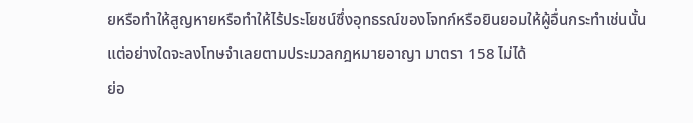ยหรือทำให้สูญหายหรือทำให้ไร้ประโยชน์ซึ่งอุทธรณ์ของโจทก์หรือยินยอมให้ผู้อื่นกระทำเช่นนั้นแต่อย่างใดจะลงโทษจำเลยตามประมวลกฎหมายอาญา มาตรา 158 ไม่ได้
ย่อ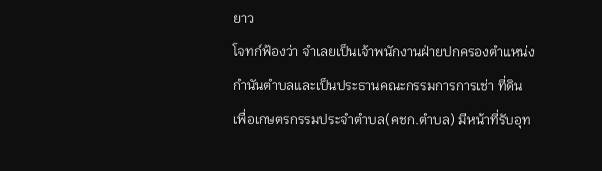ยาว
โจทก์ฟ้องว่า จำเลยเป็นเจ้าพนักงานฝ่ายปกครองตำแหน่งกำนันตำบลและเป็นประธานคณะกรรมการการเช่า ที่ดิน เพื่อเกษตรกรรมประจำตำบล(คชก.ตำบล) มีหน้าที่รับอุท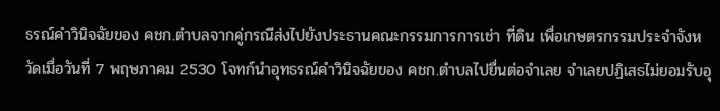ธรณ์คำวินิจฉัยของ คชก.ตำบลจากคู่กรณีส่งไปยังประธานคณะกรรมการการเช่า ที่ดิน เพื่อเกษตรกรรมประจำจังหวัดเมื่อวันที่ 7 พฤษภาคม 2530 โจทก์นำอุทธรณ์คำวินิจฉัยของ คชก.ตำบลไปยื่นต่อจำเลย จำเลยปฏิเสธไม่ยอมรับอุ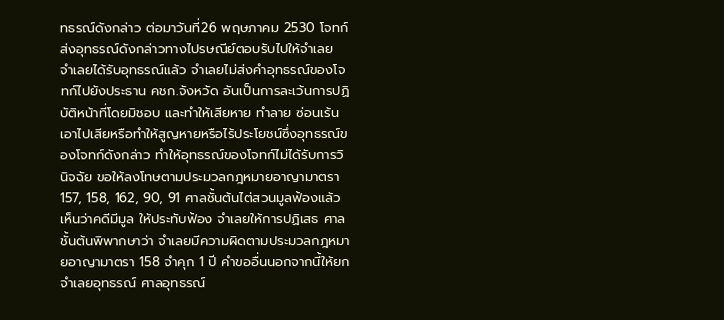ทธรณ์ดังกล่าว ต่อมาวันที่26 พฤษภาคม 2530 โจทก์ส่งอุทธรณ์ดังกล่าวทางไปรษณีย์ตอบรับไปให้จำเลย จำเลยได้รับอุทธรณ์แล้ว จำเลยไม่ส่งคำอุทธรณ์ของโจทก์ไปยังประธาน คชก.จังหวัด อันเป็นการละเว้นการปฏิบัติหน้าที่โดยมิชอบ และทำให้เสียหาย ทำลาย ซ่อนเร้นเอาไปเสียหรือทำให้สูญหายหรือไร้ประโยชน์ซึ่งอุทธรณ์ของโจทก์ดังกล่าว ทำให้อุทธรณ์ของโจทก์ไม่ได้รับการวินิจฉัย ขอให้ลงโทษตามประมวลกฎหมายอาญามาตรา 157, 158, 162, 90, 91 ศาลชั้นต้นไต่สวนมูลฟ้องแล้ว เห็นว่าคดีมีมูล ให้ประทับฟ้อง จำเลยให้การปฏิเสธ ศาลชั้นต้นพิพากษาว่า จำเลยมีความผิดตามประมวลกฎหมายอาญามาตรา 158 จำคุก 1 ปี คำขออื่นนอกจากนี้ให้ยก จำเลยอุทธรณ์ ศาลอุทธรณ์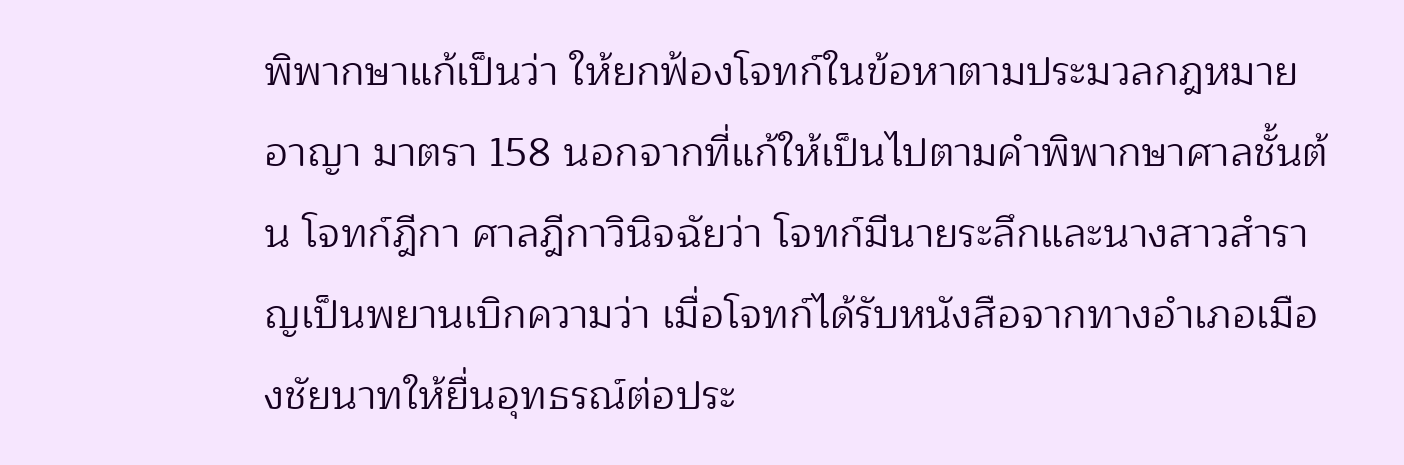พิพากษาแก้เป็นว่า ให้ยกฟ้องโจทก์ในข้อหาตามประมวลกฎหมายอาญา มาตรา 158 นอกจากที่แก้ให้เป็นไปตามคำพิพากษาศาลชั้นต้น โจทก์ฎีกา ศาลฎีกาวินิจฉัยว่า โจทก์มีนายระลึกและนางสาวสำราญเป็นพยานเบิกความว่า เมื่อโจทก์ได้รับหนังสือจากทางอำเภอเมืองชัยนาทให้ยื่นอุทธรณ์ต่อประ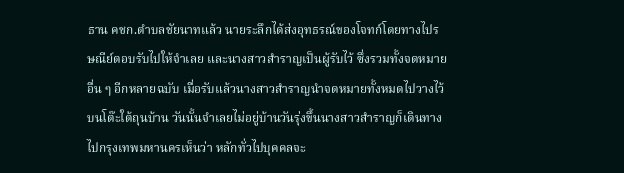ธาน คชก.ตำบลชัยนาทแล้ว นายระลึกได้ส่งอุทธรณ์ของโจทก์โดยทางไปรษณีย์ตอบรับไปให้จำเลย และนางสาวสำราญเป็นผู้รับไว้ ซึ่งรวมทั้งจดหมายอื่น ๆ อีกหลายฉบับ เมื่อรับแล้วนางสาวสำราญนำจดหมายทั้งหมดไปวางไว้บนโต๊ะใต้ถุนบ้าน วันนั้นจำเลยไม่อยู่บ้านวันรุ่งขึ้นนางสาวสำราญก็เดินทางไปกรุงเทพมหานครเห็นว่า หลักทั่วไปบุคคลจะ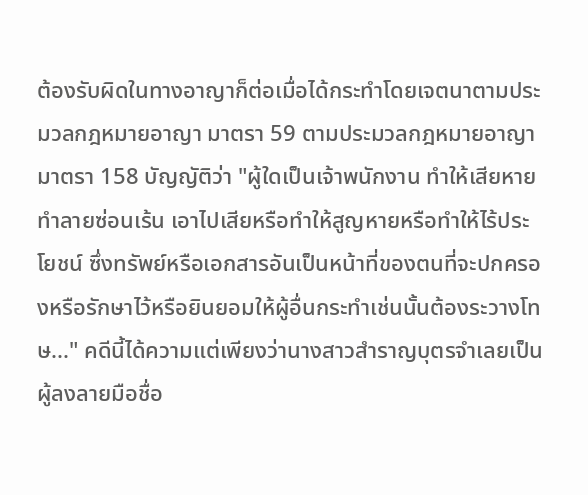ต้องรับผิดในทางอาญาก็ต่อเมื่อได้กระทำโดยเจตนาตามประมวลกฎหมายอาญา มาตรา 59 ตามประมวลกฎหมายอาญามาตรา 158 บัญญัติว่า "ผู้ใดเป็นเจ้าพนักงาน ทำให้เสียหาย ทำลายซ่อนเร้น เอาไปเสียหรือทำให้สูญหายหรือทำให้ไร้ประโยชน์ ซึ่งทรัพย์หรือเอกสารอันเป็นหน้าที่ของตนที่จะปกครองหรือรักษาไว้หรือยินยอมให้ผู้อื่นกระทำเช่นนั้นต้องระวางโทษ..." คดีนี้ได้ความแต่เพียงว่านางสาวสำราญบุตรจำเลยเป็นผู้ลงลายมือชื่อ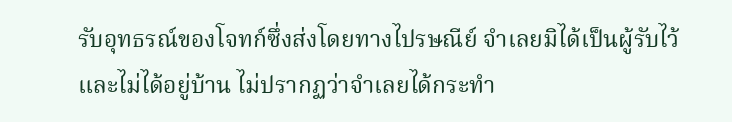รับอุทธรณ์ของโจทก์ซึ่งส่งโดยทางไปรษณีย์ จำเลยมิได้เป็นผู้รับไว้ และไม่ได้อยู่บ้าน ไม่ปรากฏว่าจำเลยได้กระทำ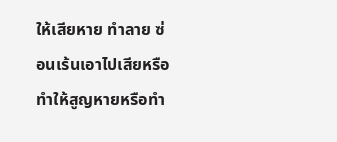ให้เสียหาย ทำลาย ซ่อนเร้นเอาไปเสียหรือทำให้สูญหายหรือทำ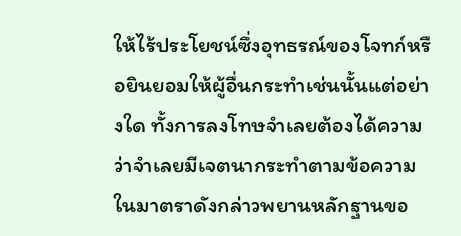ให้ไร้ประโยชน์ซึ่งอุทธรณ์ของโจทก์หรือยินยอมให้ผู้อื่นกระทำเช่นนั้นแต่อย่างใด ทั้งการลงโทษจำเลยต้องได้ความว่าจำเลยมีเจตนากระทำตามข้อความในมาตราดังกล่าวพยานหลักฐานขอ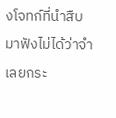งโจทก์ที่นำสืบมาฟังไม่ได้ว่าจำเลยกระ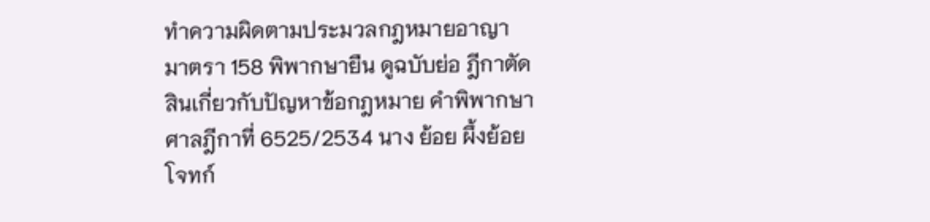ทำความผิดตามประมวลกฎหมายอาญา มาตรา 158 พิพากษายืน ดูฉบับย่อ ฎีกาตัดสินเกี่ยวกับปัญหาข้อกฎหมาย คำพิพากษาศาลฎีกาที่ 6525/2534 นาง ย้อย ผึ้งย้อย โจทก์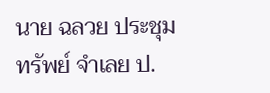นาย ฉลวย ประชุม ทรัพย์ จำเลย ป.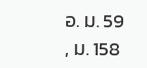อ. ม. 59 , ม. 158